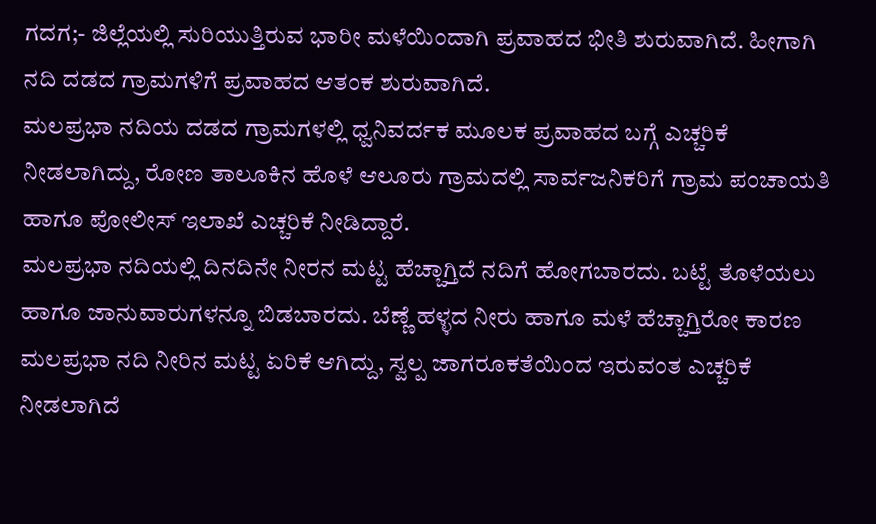ಗದಗ;- ಜಿಲ್ಲೆಯಲ್ಲಿ ಸುರಿಯುತ್ತಿರುವ ಭಾರೀ ಮಳೆಯಿಂದಾಗಿ ಪ್ರವಾಹದ ಭೀತಿ ಶುರುವಾಗಿದೆ. ಹೀಗಾಗಿ ನದಿ ದಡದ ಗ್ರಾಮಗಳಿಗೆ ಪ್ರವಾಹದ ಆತಂಕ ಶುರುವಾಗಿದೆ.
ಮಲಪ್ರಭಾ ನದಿಯ ದಡದ ಗ್ರಾಮಗಳಲ್ಲಿ ಧ್ವನಿವರ್ದಕ ಮೂಲಕ ಪ್ರವಾಹದ ಬಗ್ಗೆ ಎಚ್ಚರಿಕೆ ನೀಡಲಾಗಿದ್ದು, ರೋಣ ತಾಲೂಕಿನ ಹೊಳೆ ಆಲೂರು ಗ್ರಾಮದಲ್ಲಿ ಸಾರ್ವಜನಿಕರಿಗೆ ಗ್ರಾಮ ಪಂಚಾಯತಿ ಹಾಗೂ ಪೋಲೀಸ್ ಇಲಾಖೆ ಎಚ್ಚರಿಕೆ ನೀಡಿದ್ದಾರೆ.
ಮಲಪ್ರಭಾ ನದಿಯಲ್ಲಿ ದಿನದಿನೇ ನೀರನ ಮಟ್ಟ ಹೆಚ್ಚಾಗ್ತಿದೆ ನದಿಗೆ ಹೋಗಬಾರದು. ಬಟ್ಟೆ ತೊಳೆಯಲು ಹಾಗೂ ಜಾನುವಾರುಗಳನ್ನೂ ಬಿಡಬಾರದು. ಬೆಣ್ಣೆ ಹಳ್ಳದ ನೀರು ಹಾಗೂ ಮಳೆ ಹೆಚ್ಚಾಗ್ತಿರೋ ಕಾರಣ ಮಲಪ್ರಭಾ ನದಿ ನೀರಿನ ಮಟ್ಟ ಏರಿಕೆ ಆಗಿದ್ದು, ಸ್ವಲ್ಪ ಜಾಗರೂಕತೆಯಿಂದ ಇರುವಂತ ಎಚ್ಚರಿಕೆ ನೀಡಲಾಗಿದೆ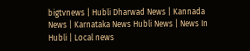bigtvnews | Hubli Dharwad News | Kannada News | Karnataka News Hubli News | News In Hubli | Local news